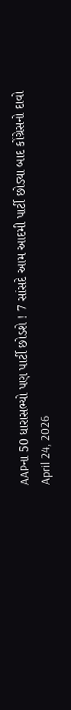AAPના 50 ધારાસભ્યો પણ પાર્ટી છોડશે ! 7 સાંસદે આમ આદમી પાર્ટી છોડ્યા બાદ કોંગ્રેસનો દાવો
April 24, 2026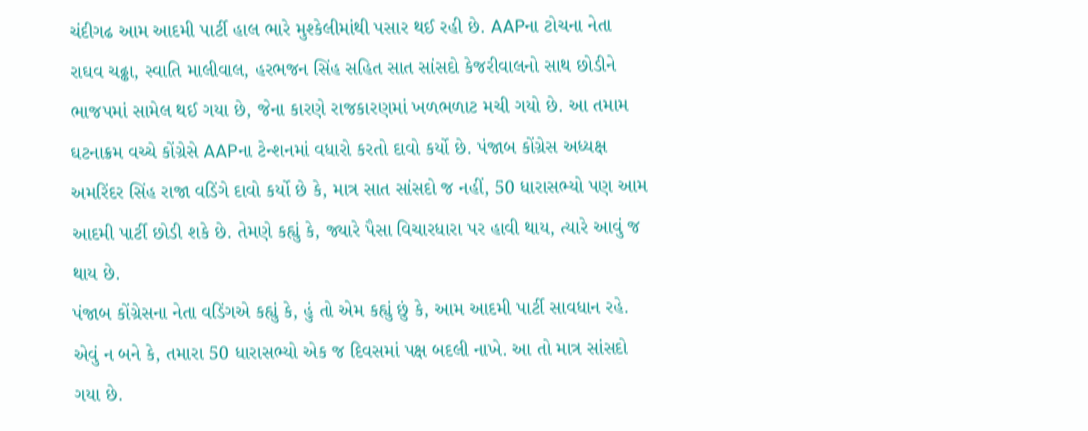ચંદીગઢ આમ આદમી પાર્ટી હાલ ભારે મુશ્કેલીમાંથી પસાર થઈ રહી છે. AAPના ટોચના નેતા રાઘવ ચઢ્ઢા, સ્વાતિ માલીવાલ, હરભજન સિંહ સહિત સાત સાંસદો કેજરીવાલનો સાથ છોડીને ભાજપમાં સામેલ થઈ ગયા છે, જેના કારણે રાજકારણમાં ખળભળાટ મચી ગયો છે. આ તમામ ઘટનાક્રમ વચ્ચે કોંગ્રેસે AAPના ટેન્શનમાં વધારો કરતો દાવો કર્યો છે. પંજાબ કોંગ્રેસ અધ્યક્ષ અમરિંદર સિંહ રાજા વડિંગે દાવો કર્યો છે કે, માત્ર સાત સાંસદો જ નહીં, 50 ધારાસભ્યો પણ આમ આદમી પાર્ટી છોડી શકે છે. તેમણે કહ્યું કે, જ્યારે પૈસા વિચારધારા પર હાવી થાય, ત્યારે આવું જ થાય છે.
પંજાબ કોંગ્રેસના નેતા વડિંગએ કહ્યું કે, હું તો એમ કહ્યું છું કે, આમ આદમી પાર્ટી સાવધાન રહે. એવું ન બને કે, તમારા 50 ધારાસભ્યો એક જ દિવસમાં પક્ષ બદલી નાખે. આ તો માત્ર સાંસદો ગયા છે.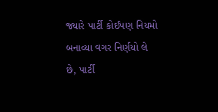જ્યારે પાર્ટી કોઈપણ નિયમો બનાવ્યા વગર નિર્ણયો લે છે, પાર્ટી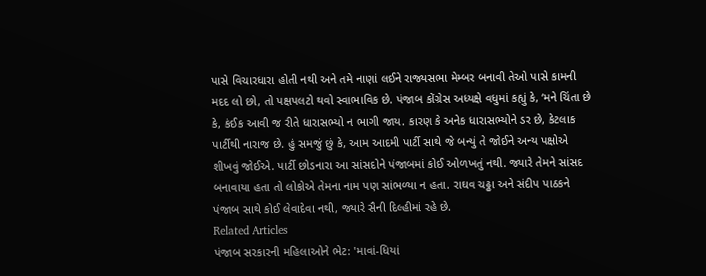પાસે વિચારધારા હોતી નથી અને તમે નાણાં લઈને રાજ્યસભા મેમ્બર બનાવી તેઓ પાસે કામની મદદ લો છો, તો પક્ષપલટો થવો સ્વાભાવિક છે. પંજાબ કોંગ્રેસ અધ્યક્ષે વધુમાં કહ્યું કે, ‘મને ચિંતા છે કે, કંઈક આવી જ રીતે ધારાસભ્યો ન ભાગી જાય. કારણ કે અનેક ધારાસભ્યોને ડર છે, કેટલાક પાર્ટીથી નારાજ છે. હું સમજું છું કે, આમ આદમી પાર્ટી સાથે જે બન્યું તે જોઈને અન્ય પક્ષોએ શીખવું જોઈએ. પાર્ટી છોડનારા આ સાંસદોને પંજાબમાં કોઈ ઓળખતું નથી. જ્યારે તેમને સાંસદ બનાવાયા હતા તો લોકોએ તેમના નામ પણ સાંભળ્યા ન હતા. રાઘવ ચઢ્ઢા અને સંદીપ પાઠકને પંજાબ સાથે કોઈ લેવાદેવા નથી, જ્યારે સૈની દિલ્હીમાં રહે છે.
Related Articles
પંજાબ સરકારની મહિલાઓને ભેટ: 'માવાં-ધિયાં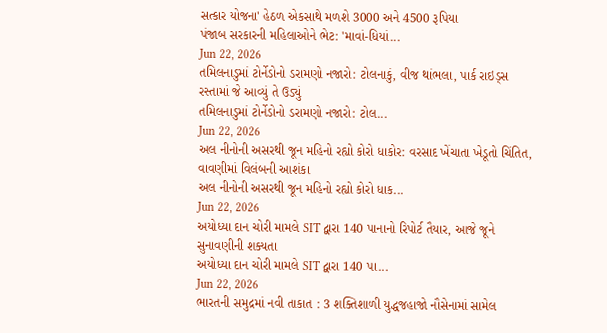સત્કાર યોજના' હેઠળ એકસાથે મળશે 3000 અને 4500 રૂપિયા
પંજાબ સરકારની મહિલાઓને ભેટ: 'માવાં-ધિયાં...
Jun 22, 2026
તમિલનાડુમાં ટોર્નેડોનો ડરામણો નજારો: ટોલનાકું, વીજ થાંભલા, પાર્ક રાઇડ્સ રસ્તામાં જે આવ્યું તે ઉડ્યું
તમિલનાડુમાં ટોર્નેડોનો ડરામણો નજારો: ટોલ...
Jun 22, 2026
અલ નીનોની અસરથી જૂન મહિનો રહ્યો કોરો ધાકોર: વરસાદ ખેંચાતા ખેડૂતો ચિંતિત, વાવણીમાં વિલંબની આશંકા
અલ નીનોની અસરથી જૂન મહિનો રહ્યો કોરો ધાક...
Jun 22, 2026
અયોધ્યા દાન ચોરી મામલે SIT દ્વારા 140 પાનાનો રિપોર્ટ તૈયાર, આજે જૂને સુનાવણીની શક્યતા
અયોધ્યા દાન ચોરી મામલે SIT દ્વારા 140 પા...
Jun 22, 2026
ભારતની સમુદ્રમાં નવી તાકાત : 3 શક્તિશાળી યુદ્ધજહાજો નૌસેનામાં સામેલ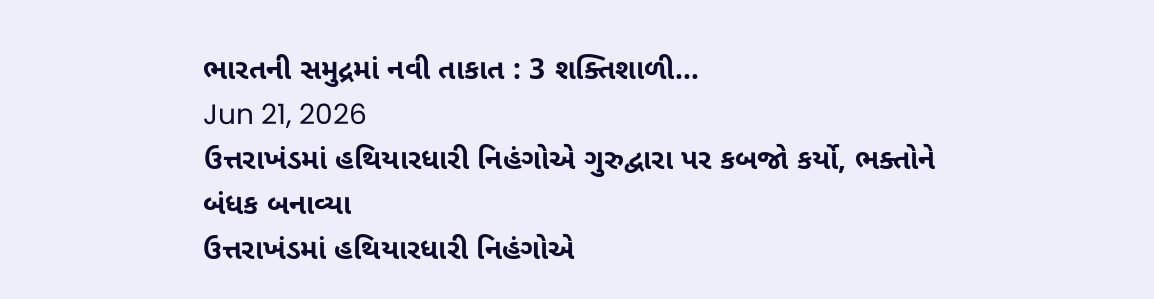ભારતની સમુદ્રમાં નવી તાકાત : 3 શક્તિશાળી...
Jun 21, 2026
ઉત્તરાખંડમાં હથિયારધારી નિહંગોએ ગુરુદ્વારા પર કબજો કર્યો, ભક્તોને બંધક બનાવ્યા
ઉત્તરાખંડમાં હથિયારધારી નિહંગોએ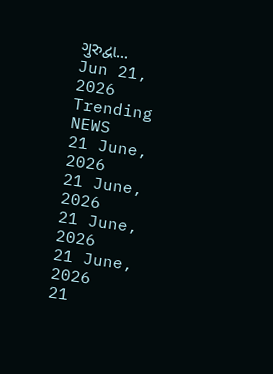ગુરુદ્વા...
Jun 21, 2026
Trending NEWS
21 June, 2026
21 June, 2026
21 June, 2026
21 June, 2026
21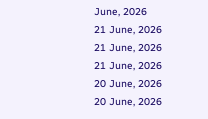June, 2026
21 June, 2026
21 June, 2026
21 June, 2026
20 June, 2026
20 June, 2026